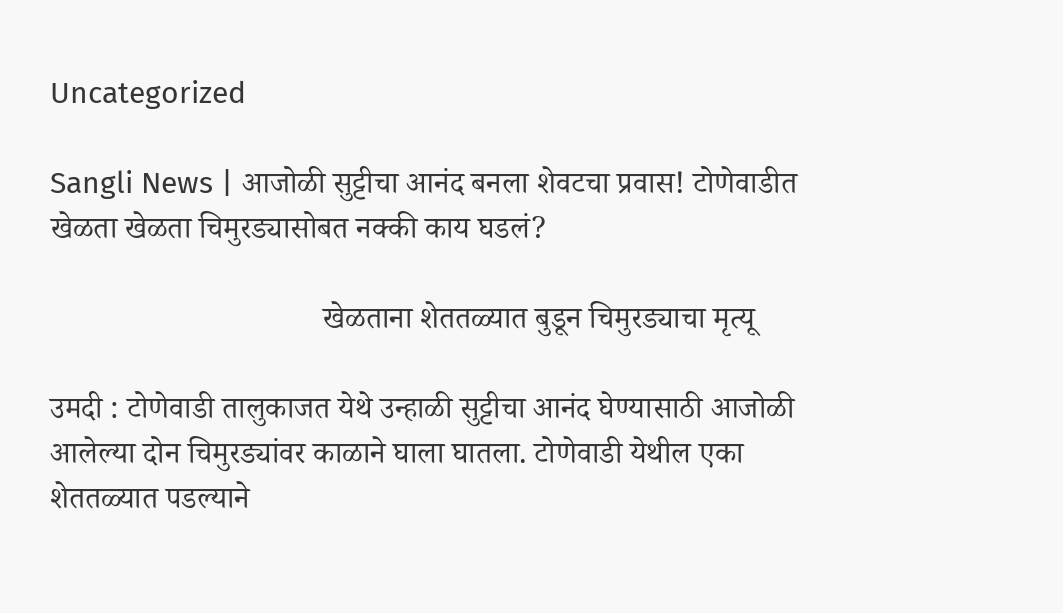Uncategorized

Sangli News | आजोळी सुट्टीचा आनंद बनला शेवटचा प्रवास! टोणेवाडीत खेळता खेळता चिमुरड्यासोबत नक्की काय घडलं?

                                   खेळताना शेततळ्यात बुडून चिमुरड्याचा मृत्यू

उमदी : टोणेवाडी तालुकाजत येथे उन्हाळी सुट्टीचा आनंद घेण्यासाठी आजोळी आलेल्या दोन चिमुरड्यांवर काळाने घाला घातला. टोणेवाडी येथील एका शेततळ्यात पडल्याने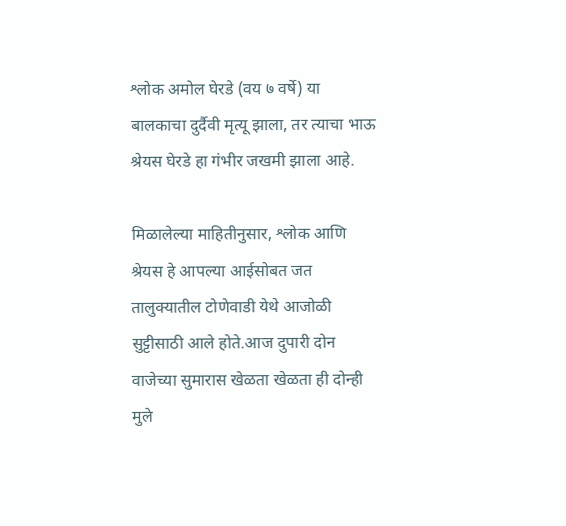श्लोक अमोल घेरडे (वय ७ वर्षे) या बालकाचा दुर्दैवी मृत्यू झाला, तर त्याचा भाऊ श्रेयस घेरडे हा गंभीर जखमी झाला आहे.

मिळालेल्या माहितीनुसार, श्लोक आणि श्रेयस हे आपल्या आईसोबत जत तालुक्यातील टोणेवाडी येथे आजोळी सुट्टीसाठी आले होते.आज दुपारी दोन वाजेच्या सुमारास खेळता खेळता ही दोन्ही मुले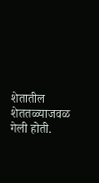शेतातील शेततळ्याजवळ गेली होती.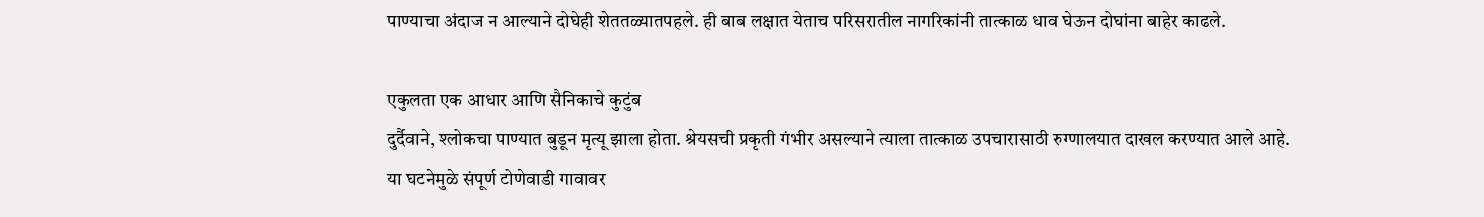पाण्याचा अंदाज न आल्याने दोघेही शेततळ्यातपहले. ही बाब लक्षात येताच परिसरातील नागरिकांनी तात्काळ धाव घेऊन दोघांना बाहेर काढले.

एकुलता एक आधार आणि सैनिकाचे कुटुंब
दुर्दैवाने, श्लोकचा पाण्यात बुडून मृत्यू झाला होता. श्रेयसची प्रकृती गंभीर असल्याने त्याला तात्काळ उपचारासाठी रुग्णालयात दाखल करण्यात आले आहे. या घटनेमुळे संपूर्ण टोणेवाडी गावावर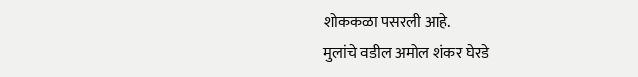शोककळा पसरली आहे.
मुलांचे वडील अमोल शंकर घेरडे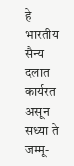हे भारतीय सैन्य दलात कार्यरत असून सध्या ते जम्मू-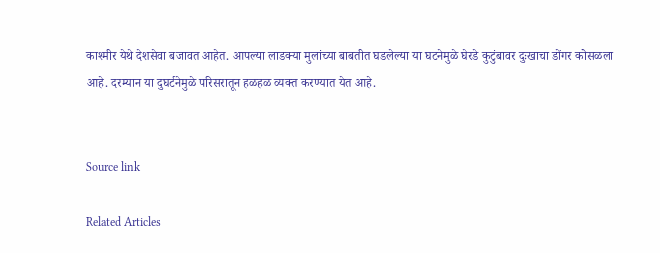काश्मीर येथे देशसेवा बजावत आहेत. आपल्या लाडक्या मुलांच्या बाबतीत घडलेल्या या घटनेमुळे घेरडे कुटुंबावर दुःखाचा डोंगर कोसळला आहे. दरम्यान या दुघर्टनेमुळे परिसरातून हळहळ व्यक्त करण्यात येत आहे.


Source link

Related Articles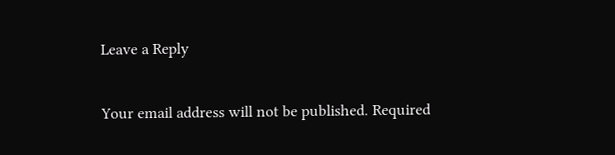Leave a Reply

Your email address will not be published. Required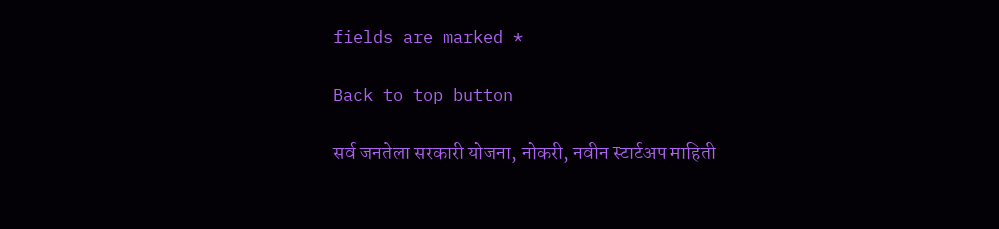fields are marked *

Back to top button

सर्व जनतेला सरकारी योजना, नोकरी, नवीन स्टार्टअप माहिती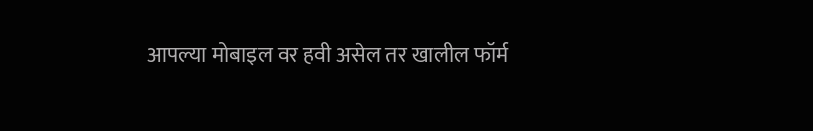आपल्या मोबाइल वर हवी असेल तर खालील फॉर्म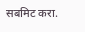सबमिट करा.